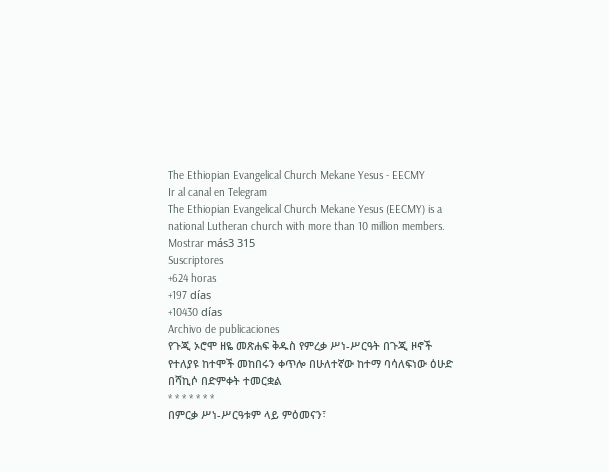The Ethiopian Evangelical Church Mekane Yesus - EECMY
Ir al canal en Telegram
The Ethiopian Evangelical Church Mekane Yesus (EECMY) is a national Lutheran church with more than 10 million members.
Mostrar más3 315
Suscriptores
+624 horas
+197 días
+10430 días
Archivo de publicaciones
የጉጂ ኦሮሞ ዘዬ መጽሐፍ ቅዱስ የምረቃ ሥነ-ሥርዓት በጉጂ ዞኖች የተለያዩ ከተሞች መከበሩን ቀጥሎ በሁለተኛው ከተማ ባሳለፍነው ዕሁድ በሻኪሶ በድምቀት ተመርቋል
* * * * * * *
በምርቃ ሥነ-ሥርዓቱም ላይ ምዕመናን፣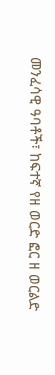መንፈሳዊ ዓባቶች፣ ከፍተኛ የዘ ወርድ ፎር ዘ ወርልድ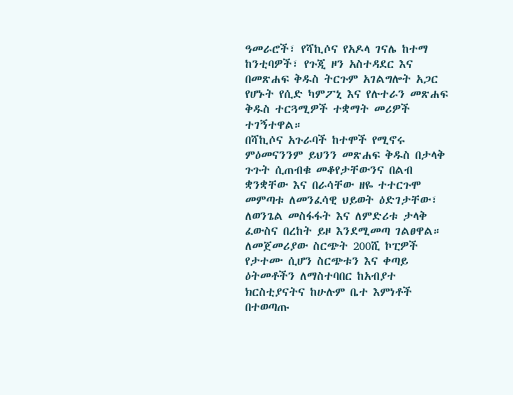ዓመራሮች፣ የሻኪሶና የአዶላ ገናሌ ከተማ ከንቲባዎች፣ የጉጂ ዞን አስተዳደር እና በመጽሐፍ ቅዱስ ትርጉም አገልግሎት አጋር የሆኑት የሲድ ካምፖኒ እና የሉተራን መጽሐፍ ቅዱስ ተርጓሚዎች ተቋማት መሪዎች ተገኝተዋል።
በሻኪሶና አጉራባች ከተሞች የሚኖሩ ምዕመናንንም ይህንን መጽሐፍ ቅዱስ በታላቅ ጉጉት ሲጠብቁ መቆየታቸውንና በልብ ቋንቋቸው እና በራሳቸው ዘዬ ተተርጉሞ መምጣቱ ለመንፈሳዊ ህይወት ዕድገታቸው፣ ለወንጌል መስፋፋት እና ለምድሪቱ ታላቅ ፈውስና በረከት ይዞ እንደሚመጣ ገልፀዋል።
ለመጀመሪያው ስርጭት 200ሺ ኮፒዎች የታተሙ ሲሆን ስርጭቱን እና ቀጣይ ዕትመቶችን ለማስተባበር ከአብያተ ክርስቲያናትና ከሁሉም ቤተ እምነቶች በተወጣጡ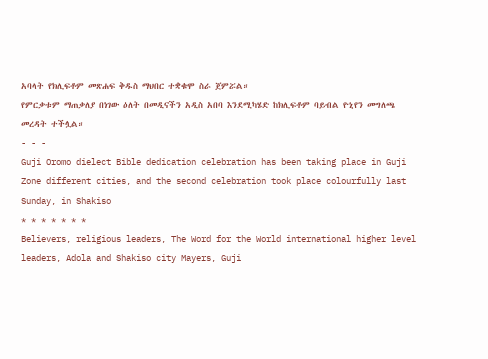አባላት የክሊፍቶም መጽሐፍ ቅዱስ ማህበር ተቋቁሞ ስራ ጀምሯል።
የምርቃቱም ማጠቃለያ በነገው ዕለት በመዲናችን አዲስ አበባ እንደሚካሄድ ከክሊፍቶም ባይብል ዮኒየን መግለጫ መረዳት ተችሏል።
- - -
Guji Oromo dielect Bible dedication celebration has been taking place in Guji Zone different cities, and the second celebration took place colourfully last Sunday, in Shakiso
* * * * * * *
Believers, religious leaders, The Word for the World international higher level leaders, Adola and Shakiso city Mayers, Guji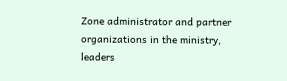Zone administrator and partner organizations in the ministry, leaders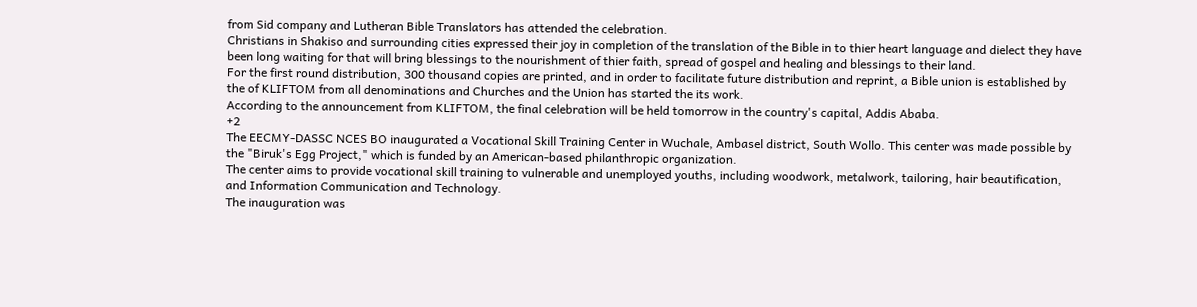from Sid company and Lutheran Bible Translators has attended the celebration.
Christians in Shakiso and surrounding cities expressed their joy in completion of the translation of the Bible in to thier heart language and dielect they have been long waiting for that will bring blessings to the nourishment of thier faith, spread of gospel and healing and blessings to their land.
For the first round distribution, 300 thousand copies are printed, and in order to facilitate future distribution and reprint, a Bible union is established by the of KLIFTOM from all denominations and Churches and the Union has started the its work.
According to the announcement from KLIFTOM, the final celebration will be held tomorrow in the country's capital, Addis Ababa.
+2
The EECMY-DASSC NCES BO inaugurated a Vocational Skill Training Center in Wuchale, Ambasel district, South Wollo. This center was made possible by the "Biruk's Egg Project," which is funded by an American-based philanthropic organization.
The center aims to provide vocational skill training to vulnerable and unemployed youths, including woodwork, metalwork, tailoring, hair beautification, and Information Communication and Technology.
The inauguration was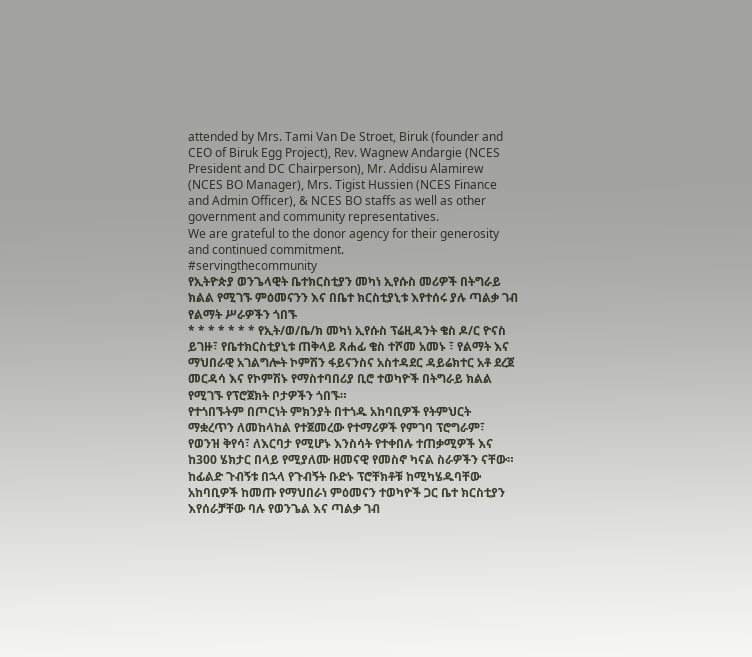attended by Mrs. Tami Van De Stroet, Biruk (founder and CEO of Biruk Egg Project), Rev. Wagnew Andargie (NCES President and DC Chairperson), Mr. Addisu Alamirew (NCES BO Manager), Mrs. Tigist Hussien (NCES Finance and Admin Officer), & NCES BO staffs as well as other government and community representatives.
We are grateful to the donor agency for their generosity and continued commitment.
#servingthecommunity
የኢትዮጵያ ወንጌላዊት ቤተክርስቲያን መካነ ኢየሱስ መሪዎች በትግራይ ክልል የሚገኙ ምዕመናንን እና በቤተ ክርስቲያኒቱ እየተሰሩ ያሉ ጣልቃ ገብ የልማት ሥራዎችን ጎበኙ
* * * * * * * የኢት/ወ/ቤ/ክ መካነ ኢየሱስ ፕሬዚዳንት ቄስ ዶ/ር ዮናስ ይገዙ፣ የቤተክርስቲያኒቱ ጠቅላይ ጸሐፊ ቄስ ተሾመ አመኑ ፣ የልማት እና ማህበራዊ አገልግሎት ኮምሽን ፋይናንስና አስተዳደር ዳይሬክተር አቶ ደረጀ መርዳሳ እና የኮምሽኑ የማስተባበሪያ ቢሮ ተወካዮች በትግራይ ክልል የሚገኙ የፕሮጀክት ቦታዎችን ጎበኙ።
የተጎበኙትም በጦርነት ምክንያት በተጎዱ አከባቢዎች የትምህርት ማቋረጥን ለመከላከል የተጀመረው የተማሪዎች የምገባ ፕሮግራም፣ የወንዝ ቅየሳ፣ ለእርባታ የሚሆኑ እንስሳት የተቀበሉ ተጠቃሚዎች እና ከ300 ሄክታር በላይ የሚያለሙ ዘመናዊ የመስኖ ካናል ስራዎችን ናቸው።
ከፊልድ ጉብኝቱ በኋላ የጉብኝት ቡድኑ ፕሮቸክቶቹ ከሚካሄዱባቸው አከባቢዎች ከመጡ የማህበራነ ምዕመናን ተወካዮች ጋር ቤተ ክርስቲያን እየሰራቻቸው ባሉ የወንጌል እና ጣልቃ ገብ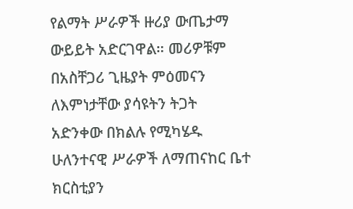የልማት ሥራዎች ዙሪያ ውጤታማ ውይይት አድርገዋል። መሪዎቹም በአስቸጋሪ ጊዜያት ምዕመናን ለእምነታቸው ያሳዩትን ትጋት አድንቀው በክልሉ የሚካሄዱ ሁለንተናዊ ሥራዎች ለማጠናከር ቤተ ክርስቲያን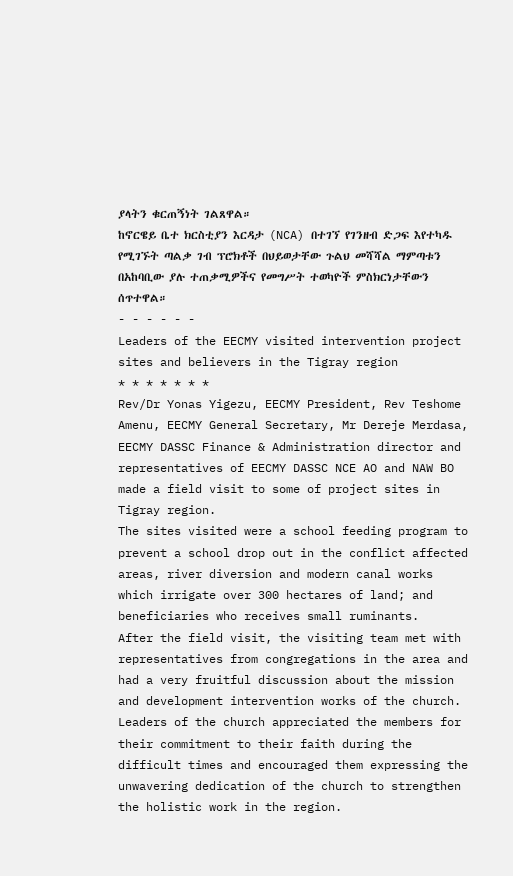ያላትን ቁርጠኝነት ገልጸዋል።
ከኖርዌይ ቤተ ክርስቲያን እርዳታ (NCA) በተገኘ የገንዘብ ድጋፍ እየተካዱ የሚገኙት ጣልቃ ገብ ፕሮክቶች በህይወታቸው ጉልህ መሻሻል ማምጣቱን በአከባቢው ያሉ ተጠቃሚዎችና የመግሥት ተወካዮች ምስክርነታቸውን ሰጥተዋል።
- - - - - -
Leaders of the EECMY visited intervention project sites and believers in the Tigray region
* * * * * * *
Rev/Dr Yonas Yigezu, EECMY President, Rev Teshome Amenu, EECMY General Secretary, Mr Dereje Merdasa, EECMY DASSC Finance & Administration director and representatives of EECMY DASSC NCE AO and NAW BO made a field visit to some of project sites in Tigray region.
The sites visited were a school feeding program to prevent a school drop out in the conflict affected areas, river diversion and modern canal works which irrigate over 300 hectares of land; and beneficiaries who receives small ruminants.
After the field visit, the visiting team met with representatives from congregations in the area and had a very fruitful discussion about the mission and development intervention works of the church. Leaders of the church appreciated the members for their commitment to their faith during the difficult times and encouraged them expressing the unwavering dedication of the church to strengthen the holistic work in the region.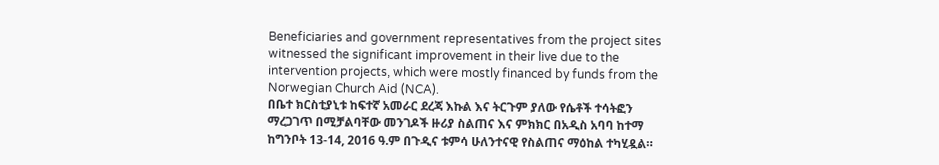Beneficiaries and government representatives from the project sites witnessed the significant improvement in their live due to the intervention projects, which were mostly financed by funds from the Norwegian Church Aid (NCA).
በቤተ ክርስቲያኒቱ ከፍተኛ አመራር ደረጃ እኩል እና ትርጉም ያለው የሴቶች ተሳትፎን ማረጋገጥ በሚቻልባቸው መንገዶች ዙሪያ ስልጠና እና ምክክር በአዲስ አባባ ከተማ ከግንቦት 13-14, 2016 ዓ.ም በጉዲና ቱምሳ ሁለንተናዊ የስልጠና ማዕከል ተካሂዷል።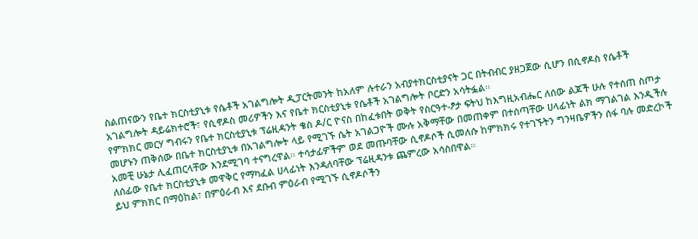ስልጠናውን የቤተ ክርስቲያኒቱ የሴቶች አገልግሎት ዲፓርትመንት ከአለም ሉተራን አብያተክርስቲያናት ጋር በትብብር ያዘጋጀው ሲሆን በሲኖዶስ የሴቶች አገልግሎት ዳይሬክተሮች፣ የሲኖዶስ መሪዎችን እና የቤተ ክርስቲያኒቱ የሴቶች አገልግሎት ቦርድን አሳትፏል።
የምክክር መርሃ ግብሩን የቤተ ክርስቲያኒቱ ፕሬዚዳንት ቄስ ዶ/ር ዮናስ በከፈቱበት ወቅት የስርዓተ-ፆታ ፍትህ ከእግዚአብሔር ለሰው ልጆች ሁሉ የተሰጠ ስጦታ መሆኑን ጠቅሰው በቤተ ክርስቲያኒቱ በአገልግሎት ላይ የሚገኙ ሴት አገልጋዮች ሙሉ አቅማቸው በመጠቀም በተሰጣቸው ሀላፊነት ልክ ማገልገል እንዲችሉ አመቺ ሁኔታ ሊፈጠርላቸው እንደሚገባ ተናግረዋል። ተሳታፊዎችም ወደ መጡባቸው ሲኖዶሶች ሲመለሱ ከምክክሩ የተገኙትን ግንዛቤዎችን ሰፋ ባሉ መድረኮች ለሰፊው የቤተ ክርስቲያኒቱ መዋቅር የማካፈል ሀላፊነት እንዳለባቸው ፕሬዚዳንቱ ጨምረው አሳስበዋል።
ይህ ምክክር በማዕከል፣ በምዕራብ እና ደቡብ ምዕራብ የሚገኙ ሲኖዶሶችን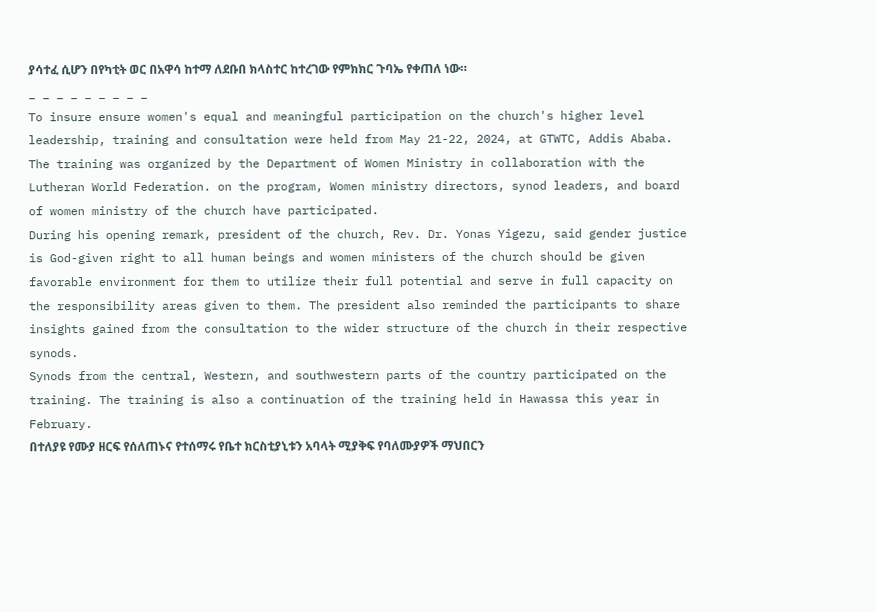ያሳተፈ ሲሆን በየካቲት ወር በአዋሳ ከተማ ለደቡበ ክላስተር ከተረገው የምክክር ጉባኤ የቀጠለ ነው።
_ _ _ _ _ _ _ _ _
To insure ensure women's equal and meaningful participation on the church's higher level leadership, training and consultation were held from May 21-22, 2024, at GTWTC, Addis Ababa.
The training was organized by the Department of Women Ministry in collaboration with the Lutheran World Federation. on the program, Women ministry directors, synod leaders, and board of women ministry of the church have participated.
During his opening remark, president of the church, Rev. Dr. Yonas Yigezu, said gender justice is God-given right to all human beings and women ministers of the church should be given favorable environment for them to utilize their full potential and serve in full capacity on the responsibility areas given to them. The president also reminded the participants to share insights gained from the consultation to the wider structure of the church in their respective synods.
Synods from the central, Western, and southwestern parts of the country participated on the training. The training is also a continuation of the training held in Hawassa this year in February.
በተለያዩ የሙያ ዘርፍ የሰለጠኑና የተሰማሩ የቤተ ክርስቲያኒቱን አባላት ሚያቅፍ የባለሙያዎች ማህበርን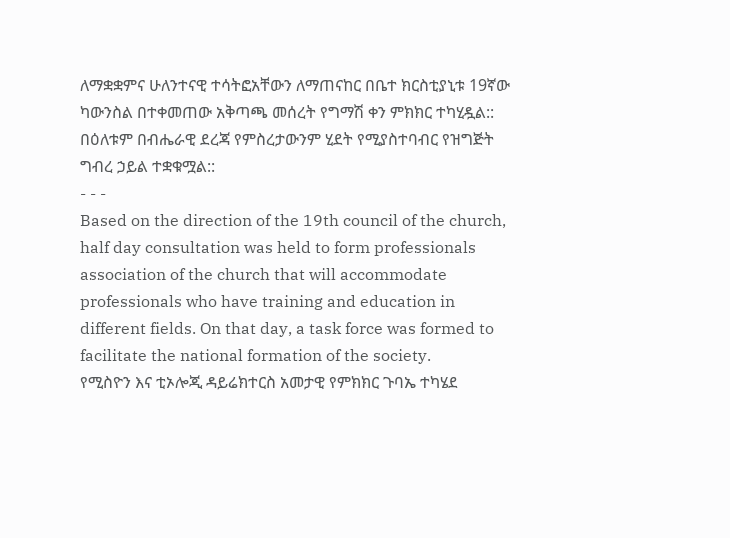ለማቋቋምና ሁለንተናዊ ተሳትፎአቸውን ለማጠናከር በቤተ ክርስቲያኒቱ 19ኛው ካውንስል በተቀመጠው አቅጣጫ መሰረት የግማሽ ቀን ምክክር ተካሂዷል:: በዕለቱም በብሔራዊ ደረጃ የምስረታውንም ሂደት የሚያስተባብር የዝግጅት ግብረ ኃይል ተቋቁሟል::
- - -
Based on the direction of the 19th council of the church, half day consultation was held to form professionals association of the church that will accommodate professionals who have training and education in different fields. On that day, a task force was formed to facilitate the national formation of the society.
የሚስዮን እና ቲኦሎጂ ዳይሬክተርስ አመታዊ የምክክር ጉባኤ ተካሄደ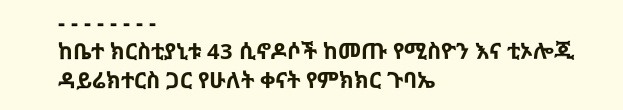- - - - - - - -
ከቤተ ክርስቲያኒቱ 43 ሲኖዶሶች ከመጡ የሚስዮን እና ቲኦሎጂ ዳይሬክተርስ ጋር የሁለት ቀናት የምክክር ጉባኤ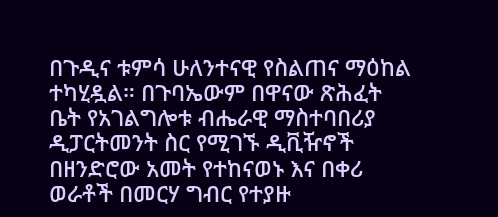በጉዲና ቱምሳ ሁለንተናዊ የስልጠና ማዕከል ተካሂዷል። በጉባኤውም በዋናው ጽሕፈት ቤት የአገልግሎቱ ብሔራዊ ማስተባበሪያ ዲፓርትመንት ስር የሚገኙ ዲቪዥኖች በዘንድሮው አመት የተከናወኑ እና በቀሪ ወራቶች በመርሃ ግብር የተያዙ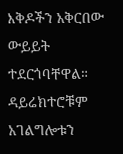እቅዶችን አቅርበው ውይይት ተደርጎባቸዋል።
ዳይሬክተሮቹም አገልግሎቱን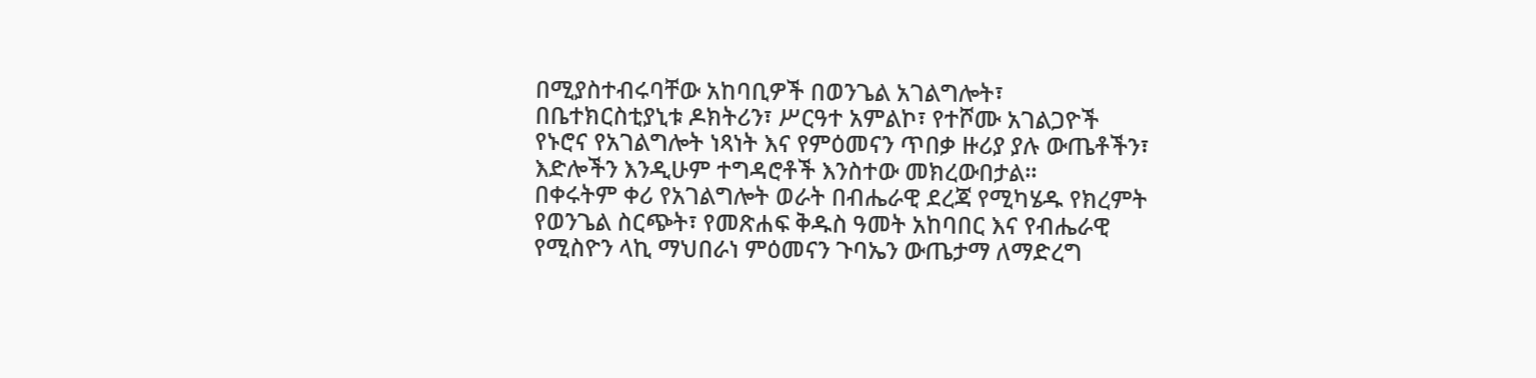በሚያስተብሩባቸው አከባቢዎች በወንጌል አገልግሎት፣ በቤተክርስቲያኒቱ ዶክትሪን፣ ሥርዓተ አምልኮ፣ የተሾሙ አገልጋዮች የኑሮና የአገልግሎት ነጻነት እና የምዕመናን ጥበቃ ዙሪያ ያሉ ውጤቶችን፣ እድሎችን እንዲሁም ተግዳሮቶች እንስተው መክረውበታል።
በቀሩትም ቀሪ የአገልግሎት ወራት በብሔራዊ ደረጃ የሚካሄዱ የክረምት የወንጌል ስርጭት፣ የመጽሐፍ ቅዱስ ዓመት አከባበር እና የብሔራዊ የሚስዮን ላኪ ማህበራነ ምዕመናን ጉባኤን ውጤታማ ለማድረግ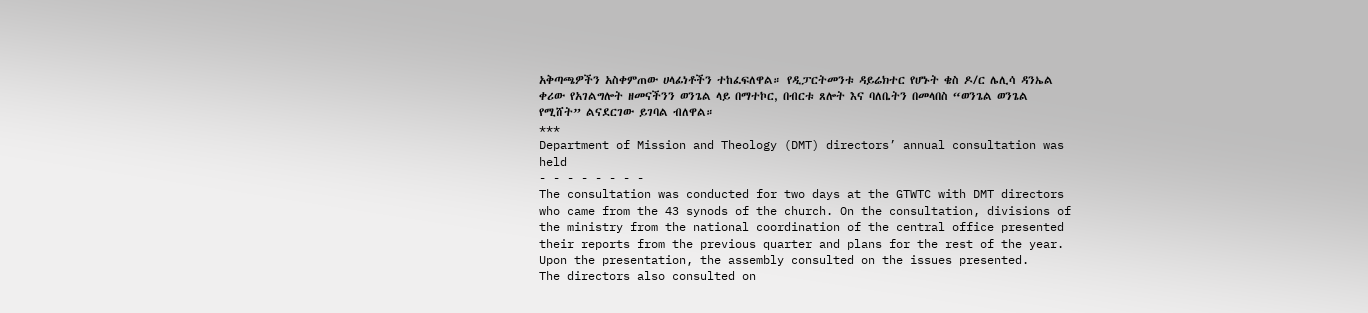አቅጣጫዎችን አስቀምጠው ሀላፊነቶችን ተከፈፍለዋል። የዲፓርትመንቱ ዳይሬክተር የሆኑት ቄስ ዶ/ር ሌሊሳ ዳንኤል ቀሪው የአገልግሎት ዘመናችንን ወንጌል ላይ በማተኮር, በብርቱ ጸሎት እና ባለቤትን በመላበስ “ወንጌል ወንጌል የሚሸት” ልናደርገው ይገባል ብለዋል።
***
Department of Mission and Theology (DMT) directors’ annual consultation was held
- - - - - - - -
The consultation was conducted for two days at the GTWTC with DMT directors who came from the 43 synods of the church. On the consultation, divisions of the ministry from the national coordination of the central office presented their reports from the previous quarter and plans for the rest of the year. Upon the presentation, the assembly consulted on the issues presented.
The directors also consulted on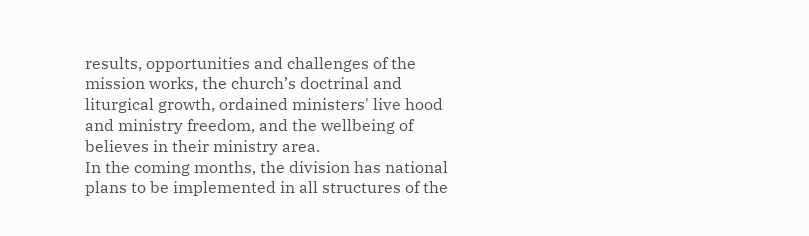results, opportunities and challenges of the mission works, the church’s doctrinal and liturgical growth, ordained ministers' live hood and ministry freedom, and the wellbeing of believes in their ministry area.
In the coming months, the division has national plans to be implemented in all structures of the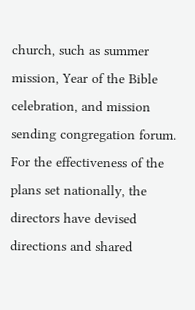church, such as summer mission, Year of the Bible celebration, and mission sending congregation forum. For the effectiveness of the plans set nationally, the directors have devised directions and shared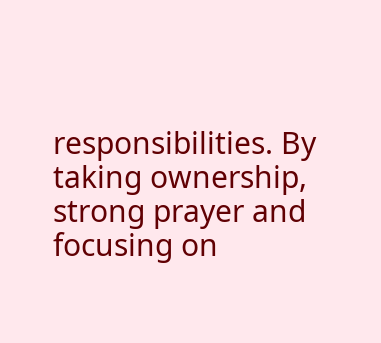responsibilities. By taking ownership, strong prayer and focusing on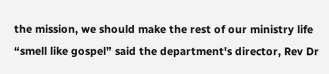the mission, we should make the rest of our ministry life “smell like gospel” said the department's director, Rev Dr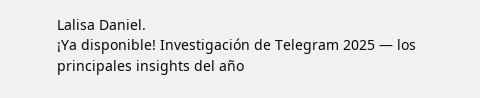Lalisa Daniel.
¡Ya disponible! Investigación de Telegram 2025 — los principales insights del año